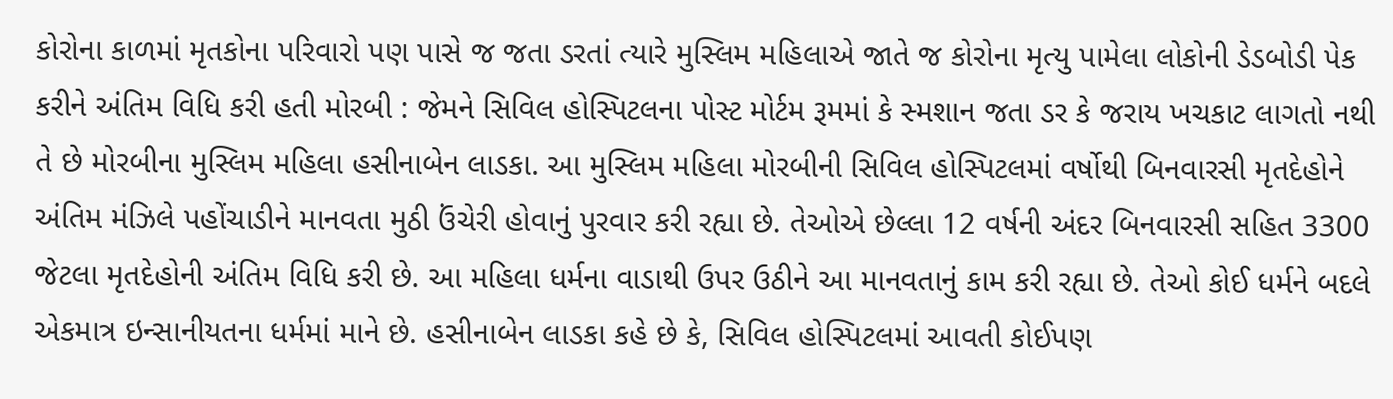કોરોના કાળમાં મૃતકોના પરિવારો પણ પાસે જ જતા ડરતાં ત્યારે મુસ્લિમ મહિલાએ જાતે જ કોરોના મૃત્યુ પામેલા લોકોની ડેડબોડી પેક કરીને અંતિમ વિધિ કરી હતી મોરબી : જેમને સિવિલ હોસ્પિટલના પોસ્ટ મોર્ટમ રૂમમાં કે સ્મશાન જતા ડર કે જરાય ખચકાટ લાગતો નથી તે છે મોરબીના મુસ્લિમ મહિલા હસીનાબેન લાડકા. આ મુસ્લિમ મહિલા મોરબીની સિવિલ હોસ્પિટલમાં વર્ષોથી બિનવારસી મૃતદેહોને અંતિમ મંઝિલે પહોંચાડીને માનવતા મુઠી ઉંચેરી હોવાનું પુરવાર કરી રહ્યા છે. તેઓએ છેલ્લા 12 વર્ષની અંદર બિનવારસી સહિત 3300 જેટલા મૃતદેહોની અંતિમ વિધિ કરી છે. આ મહિલા ધર્મના વાડાથી ઉપર ઉઠીને આ માનવતાનું કામ કરી રહ્યા છે. તેઓ કોઈ ધર્મને બદલે એકમાત્ર ઇન્સાનીયતના ધર્મમાં માને છે. હસીનાબેન લાડકા કહે છે કે, સિવિલ હોસ્પિટલમાં આવતી કોઈપણ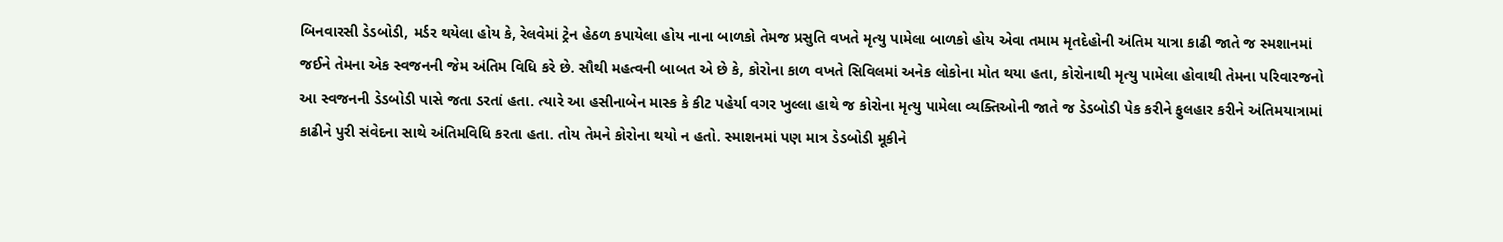બિનવારસી ડેડબોડી, મર્ડર થયેલા હોય કે, રેલવેમાં ટ્રેન હેઠળ કપાયેલા હોય નાના બાળકો તેમજ પ્રસુતિ વખતે મૃત્યુ પામેલા બાળકો હોય એવા તમામ મૃતદેહોની અંતિમ યાત્રા કાઢી જાતે જ સ્મશાનમાં જઈને તેમના એક સ્વજનની જેમ અંતિમ વિધિ કરે છે. સૌથી મહત્વની બાબત એ છે કે, કોરોના કાળ વખતે સિવિલમાં અનેક લોકોના મોત થયા હતા, કોરોનાથી મૃત્યુ પામેલા હોવાથી તેમના પરિવારજનો આ સ્વજનની ડેડબોડી પાસે જતા ડરતાં હતા. ત્યારે આ હસીનાબેન માસ્ક કે કીટ પહેર્યા વગર ખુલ્લા હાથે જ કોરોના મૃત્યુ પામેલા વ્યક્તિઓની જાતે જ ડેડબોડી પેક કરીને ફુલહાર કરીને અંતિમયાત્રામાં કાઢીને પુરી સંવેદના સાથે અંતિમવિધિ કરતા હતા. તોય તેમને કોરોના થયો ન હતો. સ્માશનમાં પણ માત્ર ડેડબોડી મૂકીને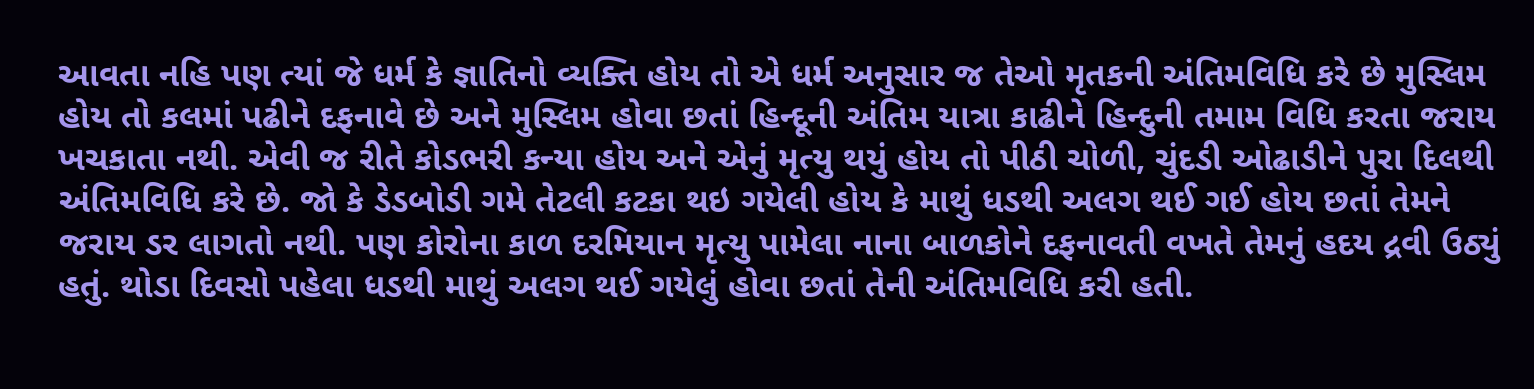આવતા નહિ પણ ત્યાં જે ધર્મ કે જ્ઞાતિનો વ્યક્તિ હોય તો એ ધર્મ અનુસાર જ તેઓ મૃતકની અંતિમવિધિ કરે છે મુસ્લિમ હોય તો કલમાં પઢીને દફનાવે છે અને મુસ્લિમ હોવા છતાં હિન્દૂની અંતિમ યાત્રા કાઢીને હિન્દુની તમામ વિધિ કરતા જરાય ખચકાતા નથી. એવી જ રીતે કોડભરી કન્યા હોય અને એનું મૃત્યુ થયું હોય તો પીઠી ચોળી, ચુંદડી ઓઢાડીને પુરા દિલથી અંતિમવિધિ કરે છે. જો કે ડેડબોડી ગમે તેટલી કટકા થઇ ગયેલી હોય કે માથું ધડથી અલગ થઈ ગઈ હોય છતાં તેમને જરાય ડર લાગતો નથી. પણ કોરોના કાળ દરમિયાન મૃત્યુ પામેલા નાના બાળકોને દફનાવતી વખતે તેમનું હદય દ્રવી ઉઠ્યું હતું. થોડા દિવસો પહેલા ધડથી માથું અલગ થઈ ગયેલું હોવા છતાં તેની અંતિમવિધિ કરી હતી.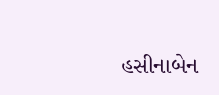હસીનાબેન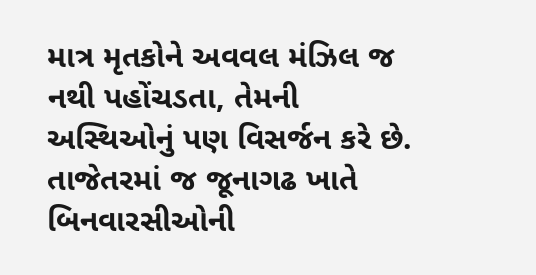માત્ર મૃતકોને અવવલ મંઝિલ જ નથી પહોંચડતા, તેમની અસ્થિઓનું પણ વિસર્જન કરે છે. તાજેતરમાં જ જૂનાગઢ ખાતે બિનવારસીઓની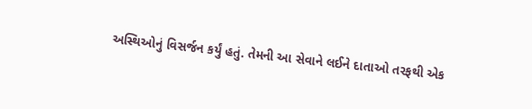અસ્થિઓનું વિસર્જન કર્યું હતું. તેમની આ સેવાને લઈને દાતાઓ તરફથી એક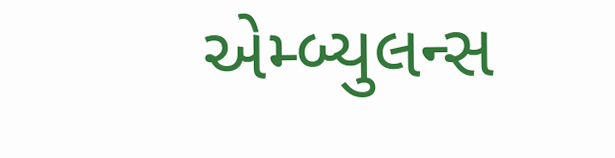એમ્બ્યુલન્સ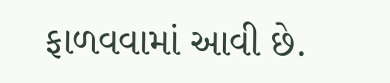ફાળવવામાં આવી છે.